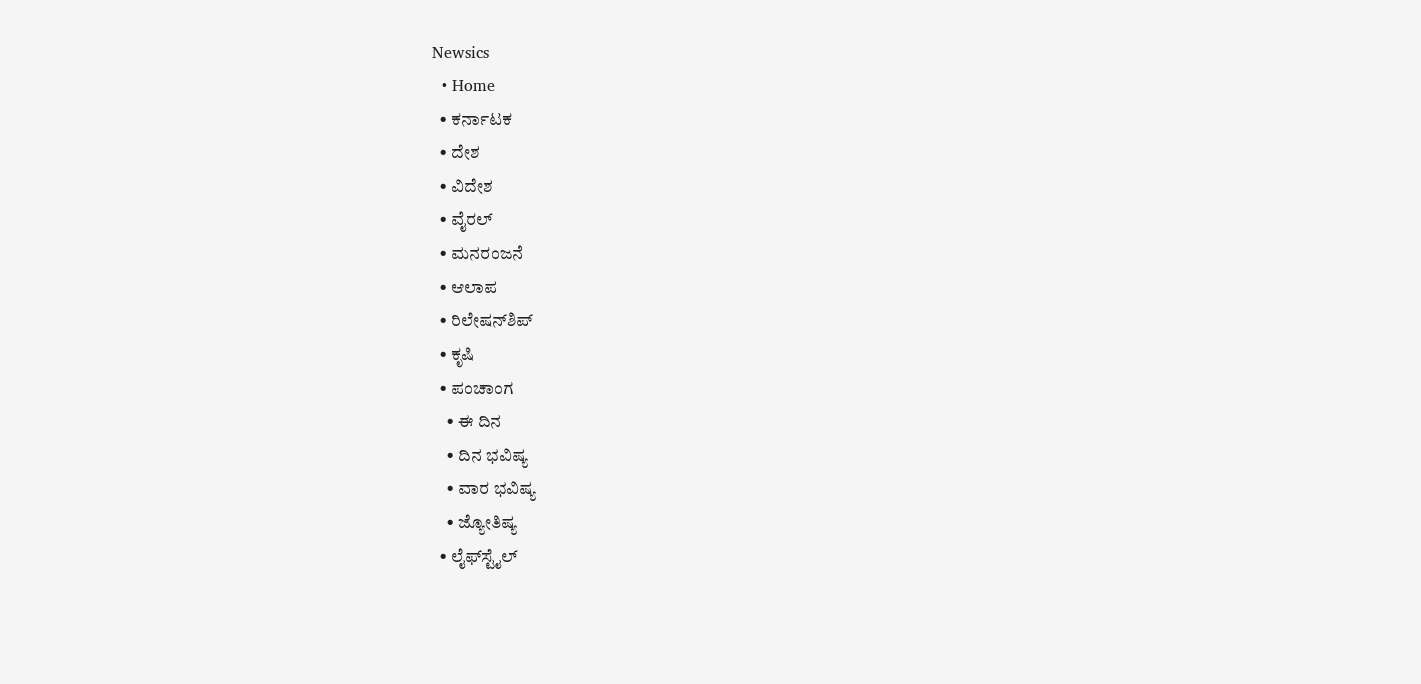Newsics
  • Home
  • ಕರ್ನಾಟಕ
  • ದೇಶ
  • ವಿದೇಶ
  • ವೈರಲ್
  • ಮನರಂಜನೆ
  • ಆಲಾಪ
  • ರಿಲೇಷನ್‌ಶಿಪ್
  • ಕೃಷಿ
  • ಪಂಚಾಂಗ
    • ಈ ದಿನ
    • ದಿನ ಭವಿಷ್ಯ
    • ವಾರ ಭವಿಷ್ಯ
    • ಜ್ಯೋತಿಷ್ಯ
  • ಲೈಫ್‌ಸ್ಟೈಲ್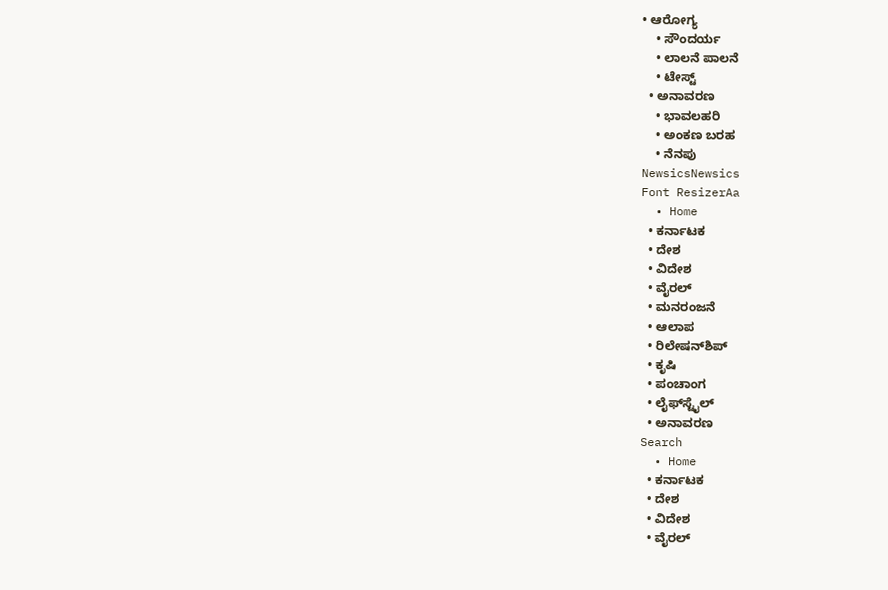• ಆರೋಗ್ಯ
    • ಸೌಂದರ್ಯ
    • ಲಾಲನೆ ಪಾಲನೆ
    • ಟೇಸ್ಟ್
  • ಅನಾವರಣ
    • ಭಾವಲಹರಿ
    • ಅಂಕಣ ಬರಹ
    • ನೆನಪು
NewsicsNewsics
Font ResizerAa
  • Home
  • ಕರ್ನಾಟಕ
  • ದೇಶ
  • ವಿದೇಶ
  • ವೈರಲ್
  • ಮನರಂಜನೆ
  • ಆಲಾಪ
  • ರಿಲೇಷನ್‌ಶಿಪ್
  • ಕೃಷಿ
  • ಪಂಚಾಂಗ
  • ಲೈಫ್‌ಸ್ಟೈಲ್
  • ಅನಾವರಣ
Search
  • Home
  • ಕರ್ನಾಟಕ
  • ದೇಶ
  • ವಿದೇಶ
  • ವೈರಲ್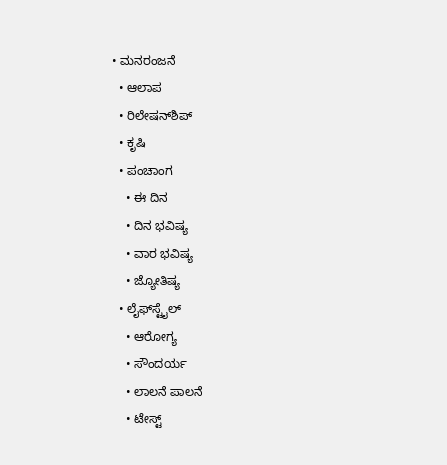• ಮನರಂಜನೆ
  • ಆಲಾಪ
  • ರಿಲೇಷನ್‌ಶಿಪ್
  • ಕೃಷಿ
  • ಪಂಚಾಂಗ
    • ಈ ದಿನ
    • ದಿನ ಭವಿಷ್ಯ
    • ವಾರ ಭವಿಷ್ಯ
    • ಜ್ಯೋತಿಷ್ಯ
  • ಲೈಫ್‌ಸ್ಟೈಲ್
    • ಆರೋಗ್ಯ
    • ಸೌಂದರ್ಯ
    • ಲಾಲನೆ ಪಾಲನೆ
    • ಟೇಸ್ಟ್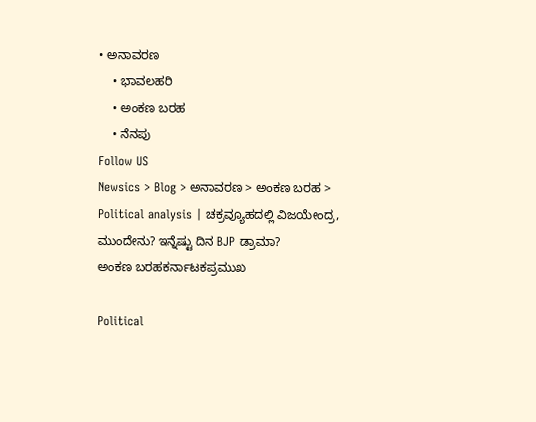• ಅನಾವರಣ
    • ಭಾವಲಹರಿ
    • ಅಂಕಣ ಬರಹ
    • ನೆನಪು
Follow US
Newsics > Blog > ಅನಾವರಣ > ಅಂಕಣ ಬರಹ > Political analysis | ಚಕ್ರವ್ಯೂಹದಲ್ಲಿ ವಿಜಯೇಂದ್ರ, ಮುಂದೇನು? ಇನ್ನೆಷ್ಟು ದಿನ BJP ಡ್ರಾಮಾ?
ಅಂಕಣ ಬರಹಕರ್ನಾಟಕಪ್ರಮುಖ

Political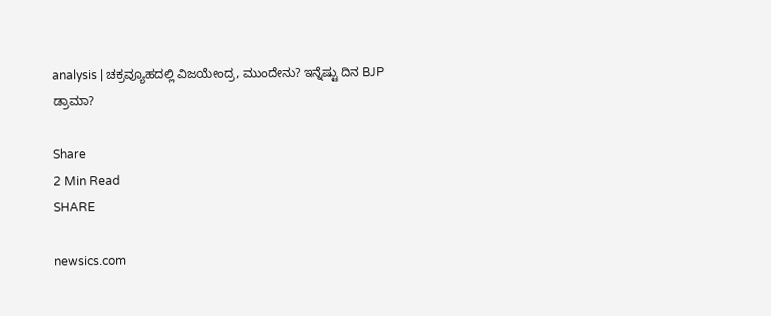analysis | ಚಕ್ರವ್ಯೂಹದಲ್ಲಿ ವಿಜಯೇಂದ್ರ, ಮುಂದೇನು? ಇನ್ನೆಷ್ಟು ದಿನ BJP ಡ್ರಾಮಾ?

Share
2 Min Read
SHARE

newsics.com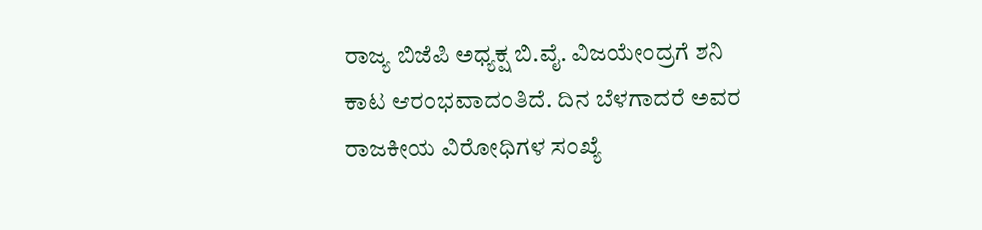ರಾಜ್ಯ ಬಿಜೆಪಿ ಅಧ್ಯಕ್ಷ ಬಿ.ವೈ. ವಿಜಯೇಂದ್ರಗೆ ಶನಿ ಕಾಟ ಆರಂಭವಾದಂತಿದೆ. ದಿನ ಬೆಳಗಾದರೆ ಅವರ ರಾಜಕೀಯ ವಿರೋಧಿಗಳ ಸಂಖ್ಯೆ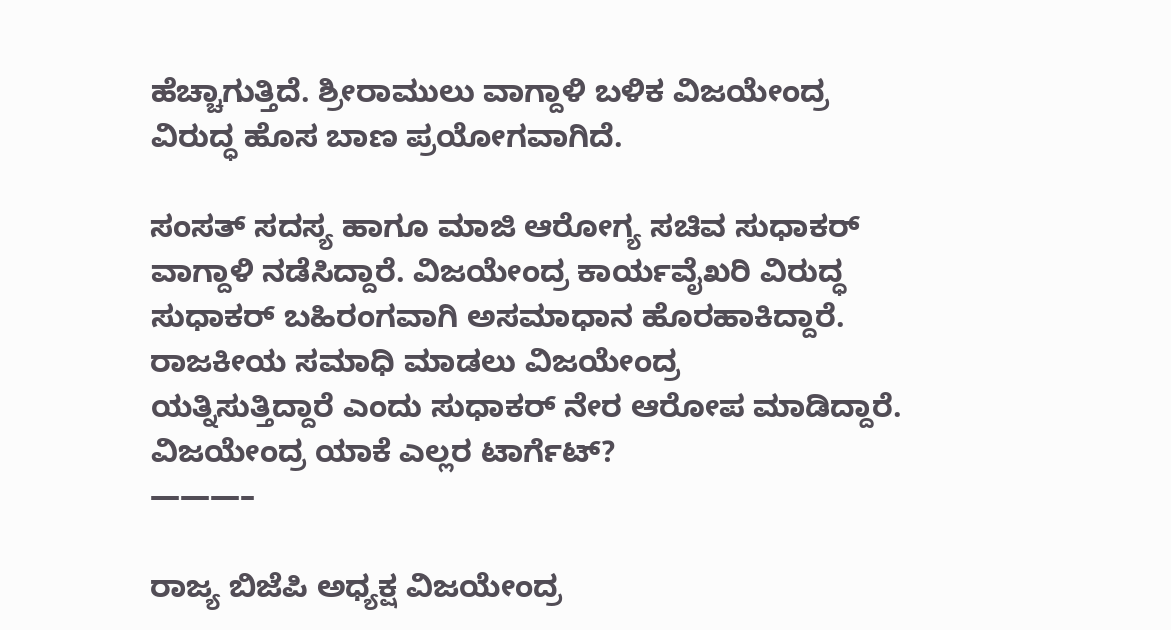ಹೆಚ್ಚಾಗುತ್ತಿದೆ. ಶ್ರೀರಾಮುಲು ವಾಗ್ದಾಳಿ ಬಳಿಕ ವಿಜಯೇಂದ್ರ ವಿರುದ್ಧ ಹೊಸ ಬಾಣ ಪ್ರಯೋಗವಾಗಿದೆ.

ಸಂಸತ್ ಸದಸ್ಯ ಹಾಗೂ ಮಾಜಿ ಆರೋಗ್ಯ ಸಚಿವ ಸುಧಾಕರ್ ವಾಗ್ದಾಳಿ ನಡೆಸಿದ್ದಾರೆ. ವಿಜಯೇಂದ್ರ ಕಾರ್ಯವೈಖರಿ ವಿರುದ್ಧ ಸುಧಾಕರ್ ಬಹಿರಂಗವಾಗಿ ಅಸಮಾಧಾನ ಹೊರಹಾಕಿದ್ದಾರೆ. ರಾಜಕೀಯ ಸಮಾಧಿ ಮಾಡಲು ವಿಜಯೇಂದ್ರ
ಯತ್ನಿಸುತ್ತಿದ್ದಾರೆ ಎಂದು ಸುಧಾಕರ್ ನೇರ ಆರೋಪ ಮಾಡಿದ್ದಾರೆ.
ವಿಜಯೇಂದ್ರ ಯಾಕೆ ಎಲ್ಲರ ಟಾರ್ಗೆಟ್?
———–

ರಾಜ್ಯ ಬಿಜೆಪಿ ಅಧ್ಯಕ್ಷ ವಿಜಯೇಂದ್ರ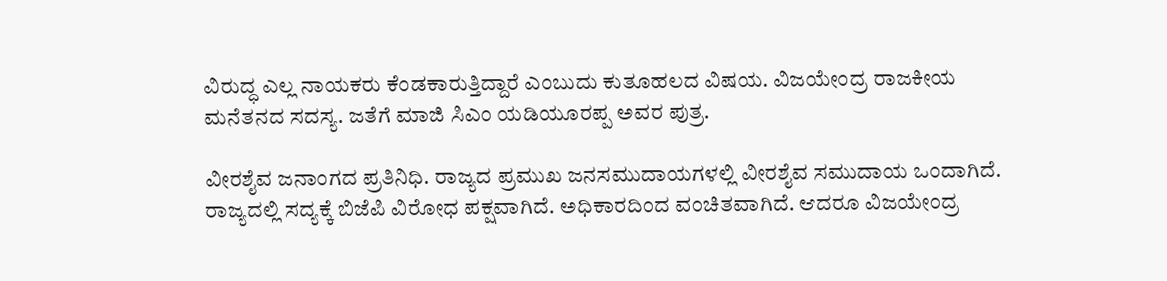ವಿರುದ್ಧ ಎಲ್ಲ ನಾಯಕರು ಕೆಂಡಕಾರುತ್ತಿದ್ದಾರೆ ಎಂಬುದು ಕುತೂಹಲದ ವಿಷಯ. ವಿಜಯೇಂದ್ರ ರಾಜಕೀಯ ಮನೆತನದ ಸದಸ್ಯ. ಜತೆಗೆ ಮಾಜಿ ಸಿಎಂ ಯಡಿಯೂರಪ್ಪ ಅವರ ಪುತ್ರ.

ವೀರಶೈವ ಜನಾಂಗದ ಪ್ರತಿನಿಧಿ. ರಾಜ್ಯದ ಪ್ರಮುಖ ಜನಸಮುದಾಯಗಳಲ್ಲಿ ವೀರಶೈವ ಸಮುದಾಯ ಒಂದಾಗಿದೆ. ರಾಜ್ಯದಲ್ಲಿ ಸದ್ಯಕ್ಕೆ ಬಿಜೆಪಿ ವಿರೋಧ ಪಕ್ಷವಾಗಿದೆ. ಅಧಿಕಾರದಿಂದ ವಂಚಿತವಾಗಿದೆ. ಆದರೂ ವಿಜಯೇಂದ್ರ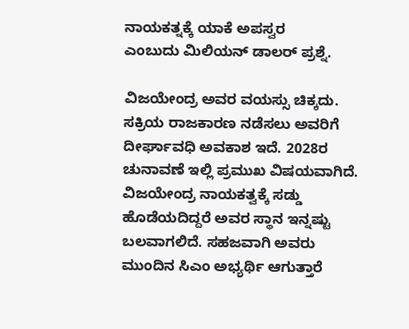ನಾಯಕತ್ನಕ್ಕೆ ಯಾಕೆ ಅಪಸ್ವರ
ಎಂಬುದು ಮಿಲಿಯನ್ ಡಾಲರ್ ಪ್ರಶ್ನೆ.

ವಿಜಯೇಂದ್ರ ಅವರ ವಯಸ್ಸು ಚಿಕ್ಕದು. ಸಕ್ರಿಯ ರಾಜಕಾರಣ ನಡೆಸಲು ಅವರಿಗೆ ದೀರ್ಘಾವಧಿ ಅವಕಾಶ ಇದೆ. 2028ರ ಚುನಾವಣೆ ಇಲ್ಲಿ ಪ್ರಮುಖ ವಿಷಯವಾಗಿದೆ.
ವಿಜಯೇಂದ್ರ ನಾಯಕತ್ವಕ್ಕೆ ಸಡ್ಡು ಹೊಡೆಯದಿದ್ದರೆ ಅವರ ಸ್ಥಾನ ಇನ್ನಷ್ಟು ಬಲವಾಗಲಿದೆ. ಸಹಜವಾಗಿ ಅವರು ಮುಂದಿನ ಸಿಎಂ ಅಭ್ಯರ್ಥಿ ಆಗುತ್ತಾರೆ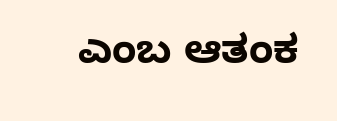ಎಂಬ ಆತಂಕ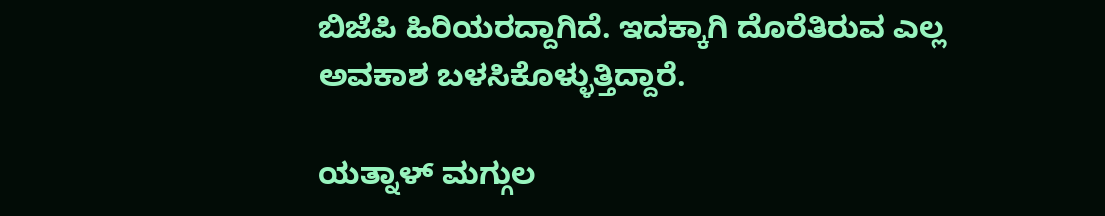ಬಿಜೆಪಿ ಹಿರಿಯರದ್ದಾಗಿದೆ. ಇದಕ್ಕಾಗಿ ದೊರೆತಿರುವ ಎಲ್ಲ ಅವಕಾಶ ಬಳಸಿಕೊಳ್ಳುತ್ತಿದ್ದಾರೆ.

ಯತ್ನಾಳ್ ಮಗ್ಗುಲ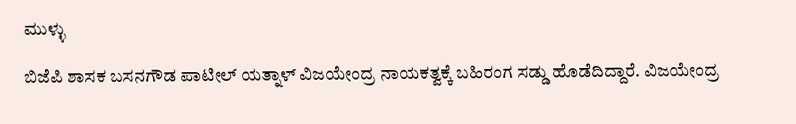ಮುಳ್ಳು

ಬಿಜೆಪಿ ಶಾಸಕ ಬಸನಗೌಡ ಪಾಟೀಲ್ ಯತ್ನಾಳ್ ವಿಜಯೇಂದ್ರ ನಾಯಕತ್ವಕ್ಕೆ ಬಹಿರಂಗ ಸಡ್ಡು ಹೊಡೆದಿದ್ದಾರೆ. ವಿಜಯೇಂದ್ರ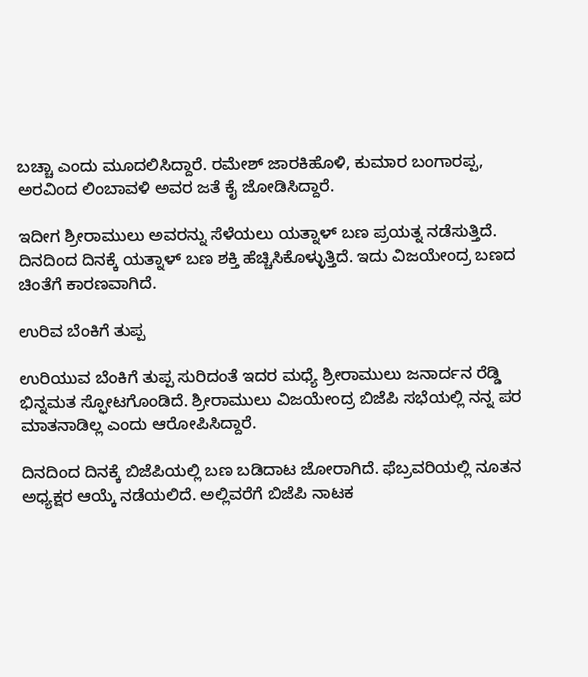ಬಚ್ಚಾ ಎಂದು ಮೂದಲಿಸಿದ್ದಾರೆ. ರಮೇಶ್ ಜಾರಕಿಹೊಳಿ, ಕುಮಾರ ಬಂಗಾರಪ್ಪ, ಅರವಿಂದ ಲಿಂಬಾವಳಿ ಅವರ ಜತೆ ಕೈ ಜೋಡಿಸಿದ್ದಾರೆ.

ಇದೀಗ ಶ್ರೀರಾಮುಲು ಅವರನ್ನು ಸೆಳೆಯಲು ಯತ್ನಾಳ್ ಬಣ ಪ್ರಯತ್ನ ನಡೆಸುತ್ತಿದೆ. ದಿನದಿಂದ ದಿನಕ್ಕೆ ಯತ್ನಾಳ್ ಬಣ ಶಕ್ತಿ ಹೆಚ್ಚಿಸಿಕೊಳ್ಳುತ್ತಿದೆ. ಇದು ವಿಜಯೇಂದ್ರ ಬಣದ ಚಿಂತೆಗೆ ಕಾರಣವಾಗಿದೆ.

ಉರಿವ ಬೆಂಕಿಗೆ ತುಪ್ಪ

ಉರಿಯುವ ಬೆಂಕಿಗೆ ತುಪ್ಪ ಸುರಿದಂತೆ ಇದರ ಮಧ್ಯೆ ಶ್ರೀರಾಮುಲು ಜನಾರ್ದನ ರೆಡ್ಡಿ ಭಿನ್ನಮತ ಸ್ಫೋಟಗೊಂಡಿದೆ. ಶ್ರೀರಾಮುಲು ವಿಜಯೇಂದ್ರ ಬಿಜೆಪಿ ಸಭೆಯಲ್ಲಿ ನನ್ನ ಪರ ಮಾತನಾಡಿಲ್ಲ ಎಂದು ಆರೋಪಿಸಿದ್ದಾರೆ.

ದಿನದಿಂದ ದಿನಕ್ಕೆ ಬಿಜೆಪಿಯಲ್ಲಿ ಬಣ ಬಡಿದಾಟ ಜೋರಾಗಿದೆ. ಫೆಬ್ರವರಿಯಲ್ಲಿ ನೂತನ ಅಧ್ಯಕ್ಷರ ಆಯ್ಕೆ ನಡೆಯಲಿದೆ. ಅಲ್ಲಿವರೆಗೆ ಬಿಜೆಪಿ ನಾಟಕ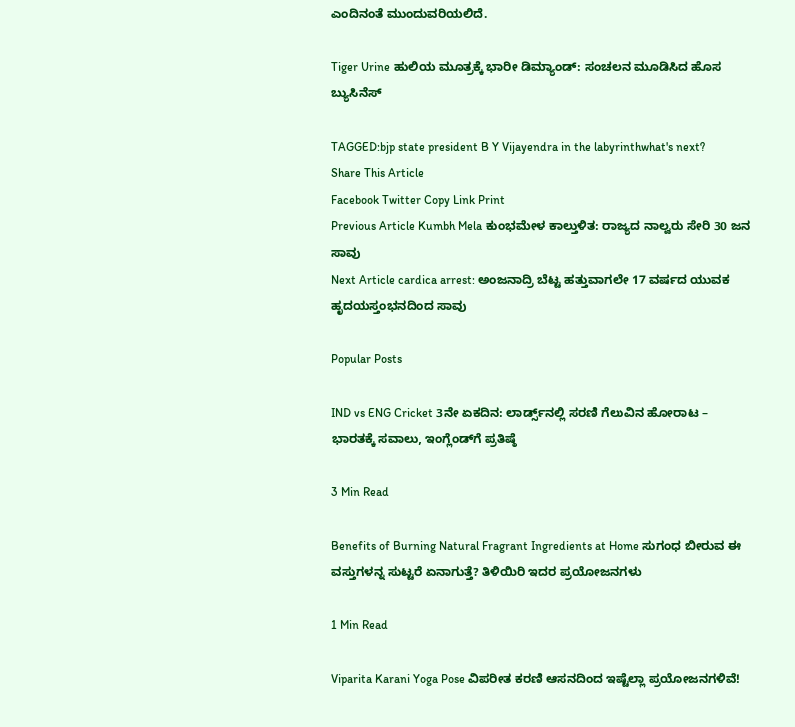ಎಂದಿನಂತೆ ಮುಂದುವರಿಯಲಿದೆ.

Tiger Urine ಹುಲಿಯ ಮೂತ್ರಕ್ಕೆ ಭಾರೀ ಡಿಮ್ಯಾಂಡ್: ಸಂಚಲನ ಮೂಡಿಸಿದ ಹೊಸ ಬ್ಯುಸಿನೆಸ್

TAGGED:bjp state president B Y Vijayendra in the labyrinthwhat's next?
Share This Article
Facebook Twitter Copy Link Print
Previous Article Kumbh Mela ಕುಂಭಮೇಳ ಕಾಲ್ತುಳಿತ: ರಾಜ್ಯದ ನಾಲ್ವರು ಸೇರಿ 30 ಜನ ಸಾವು
Next Article cardica arrest: ಅಂಜನಾದ್ರಿ ಬೆಟ್ಟ ಹತ್ತುವಾಗಲೇ 17 ವರ್ಷದ ಯುವಕ ಹೃದಯಸ್ತಂಭನದಿಂದ ಸಾವು

Popular Posts

IND vs ENG Cricket 3ನೇ ಏಕದಿನ: ಲಾರ್ಡ್ಸ್‌ನಲ್ಲಿ ಸರಣಿ ಗೆಲುವಿನ ಹೋರಾಟ – ಭಾರತಕ್ಕೆ ಸವಾಲು, ಇಂಗ್ಲೆಂಡ್‌ಗೆ ಪ್ರತಿಷ್ಠೆ

3 Min Read

Benefits of Burning Natural Fragrant Ingredients at Home ಸುಗಂಧ ಬೀರುವ ಈ ವಸ್ತುಗಳನ್ನ ಸುಟ್ಟರೆ ಏನಾಗುತ್ತೆ? ತಿಳಿಯಿರಿ ಇದರ ಪ್ರಯೋಜನಗಳು

1 Min Read

Viparita Karani Yoga Pose ವಿಪರೀತ ಕರಣಿ ಆಸನದಿಂದ ಇಷ್ಟೆಲ್ಲಾ ಪ್ರಯೋಜನಗಳಿವೆ!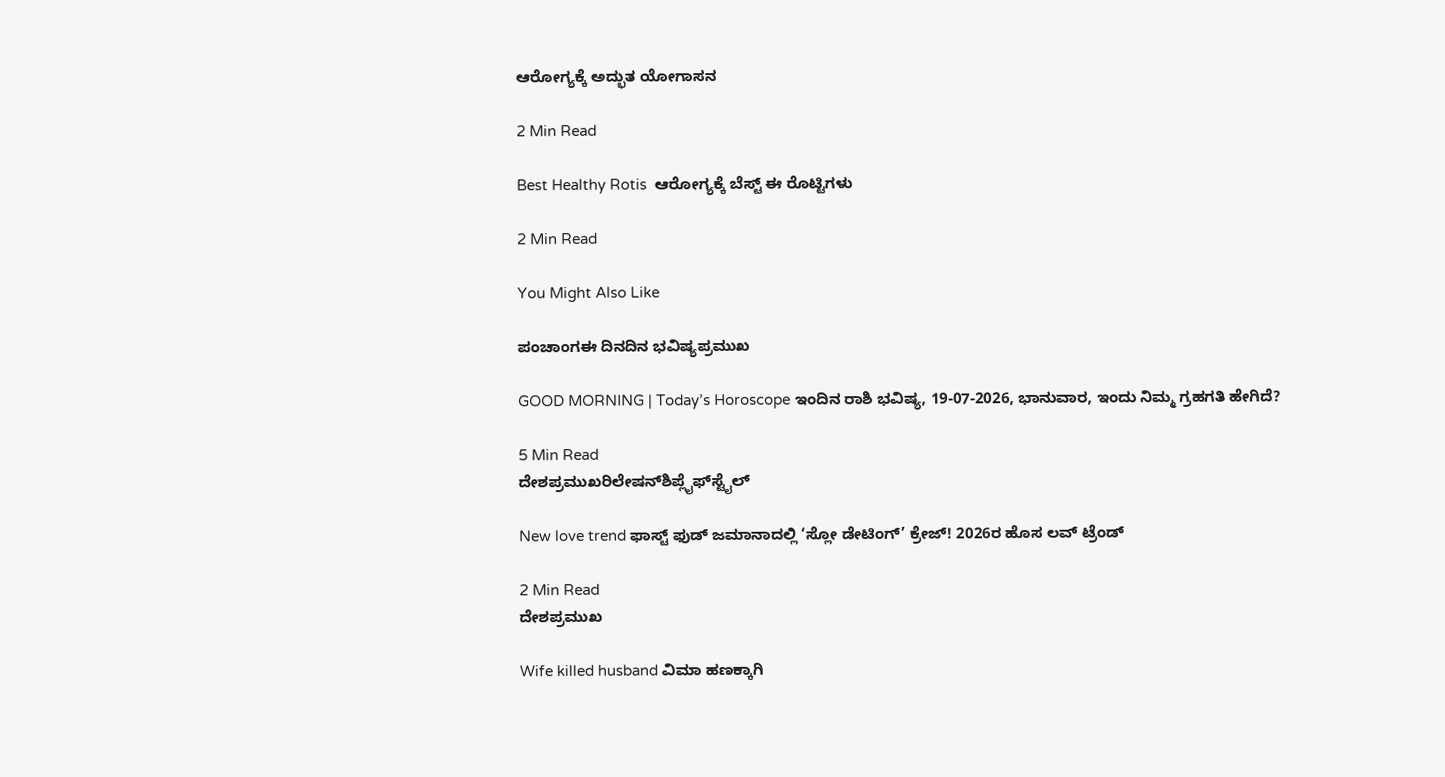ಆರೋಗ್ಯಕ್ಕೆ ಅದ್ಭುತ ಯೋಗಾಸನ

2 Min Read

Best Healthy Rotis  ಆರೋಗ್ಯಕ್ಕೆ ಬೆಸ್ಟ್ ಈ ರೊಟ್ಟಿಗಳು

2 Min Read

You Might Also Like

ಪಂಚಾಂಗಈ ದಿನದಿನ ಭವಿಷ್ಯಪ್ರಮುಖ

GOOD MORNING | Today’s Horoscope ಇಂದಿನ ರಾಶಿ ಭವಿಷ್ಯ, 19-07-2026, ಭಾನುವಾರ, ಇಂದು ನಿಮ್ಮ ಗ್ರಹಗತಿ ಹೇಗಿದೆ?

5 Min Read
ದೇಶಪ್ರಮುಖರಿಲೇಷನ್‌ಶಿಪ್ಲೈಫ್‌ಸ್ಟೈಲ್

New love trend ಫಾಸ್ಟ್ ಫುಡ್ ಜಮಾನಾದಲ್ಲಿ ‘ಸ್ಲೋ ಡೇಟಿಂಗ್’ ಕ್ರೇಜ್! 2026ರ ಹೊಸ ಲವ್ ಟ್ರೆಂಡ್

2 Min Read
ದೇಶಪ್ರಮುಖ

Wife killed husband ವಿಮಾ ಹಣಕ್ಕಾಗಿ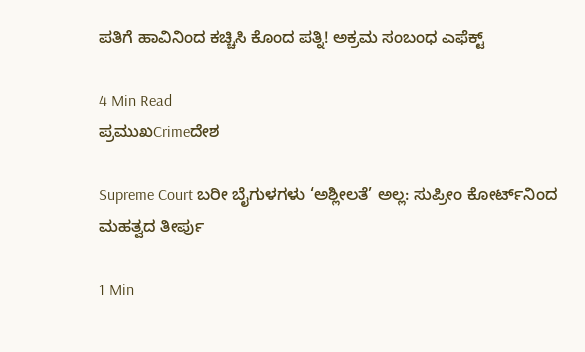ಪತಿಗೆ ಹಾವಿನಿಂದ ಕಚ್ಚಿಸಿ ಕೊಂದ ಪತ್ನಿ! ಅಕ್ರಮ ಸಂಬಂಧ ಎಫೆಕ್ಟ್

4 Min Read
ಪ್ರಮುಖCrimeದೇಶ

Supreme Court ಬರೀ ಬೈಗುಳಗಳು ‘ಅಶ್ಲೀಲತೆ’ ಅಲ್ಲ: ಸುಪ್ರೀಂ ಕೋರ್ಟ್‌ನಿಂದ ಮಹತ್ವದ ತೀರ್ಪು

1 Min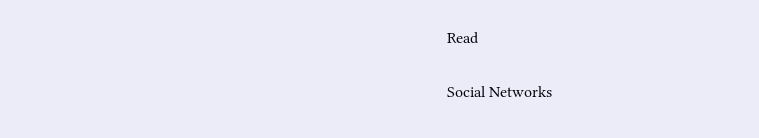Read

Social Networks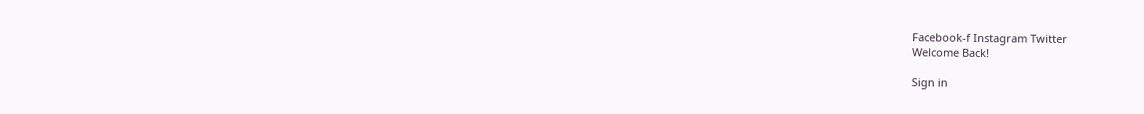Facebook-f Instagram Twitter
Welcome Back!

Sign in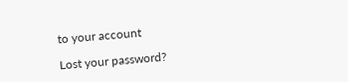to your account

Lost your password?